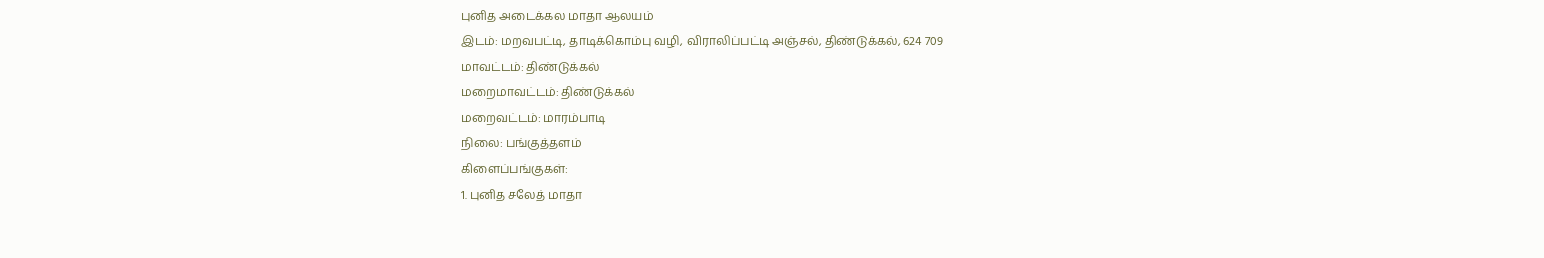புனித அடைக்கல மாதா ஆலயம்
இடம்: மறவபட்டி, தாடிக்கொம்பு வழி, விராலிப்பட்டி அஞ்சல், திண்டுக்கல், 624 709
மாவட்டம்: திண்டுக்கல்
மறைமாவட்டம்: திண்டுக்கல்
மறைவட்டம்: மாரம்பாடி
நிலை: பங்குத்தளம்
கிளைப்பங்குகள்:
1. புனித சலேத் மாதா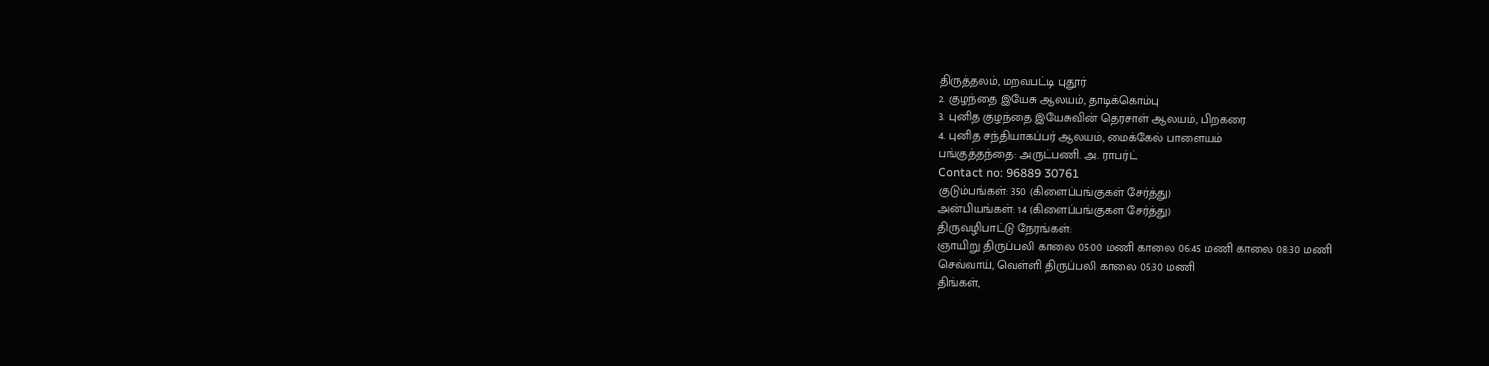திருத்தலம், மறவபட்டி புதூர்
2. குழந்தை இயேசு ஆலயம், தாடிக்கொம்பு
3. புனித குழந்தை இயேசுவின் தெரசாள் ஆலயம், பிறகரை
4. புனித சந்தியாகப்பர் ஆலயம், மைக்கேல் பாளையம்
பங்குத்தந்தை: அருட்பணி. அ. ராபர்ட்
Contact no: 96889 30761
குடும்பங்கள்: 350 (கிளைப்பங்குகள் சேர்த்து)
அன்பியங்கள்: 14 (கிளைப்பங்குகள சேர்த்து)
திருவழிபாட்டு நேரங்கள்:
ஞாயிறு திருப்பலி காலை 05:00 மணி காலை 06:45 மணி காலை 08:30 மணி
செவ்வாய், வெள்ளி திருப்பலி காலை 05:30 மணி
திங்கள்,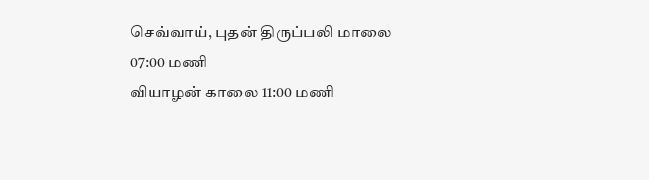செவ்வாய், புதன் திருப்பலி மாலை 07:00 மணி
வியாழன் காலை 11:00 மணி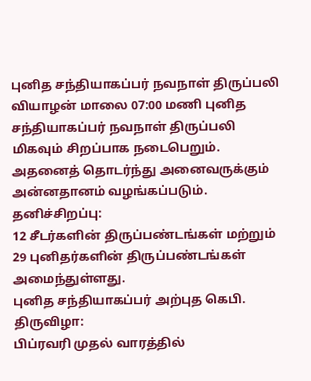புனித சந்தியாகப்பர் நவநாள் திருப்பலி
வியாழன் மாலை 07:00 மணி புனித சந்தியாகப்பர் நவநாள் திருப்பலி மிகவும் சிறப்பாக நடைபெறும். அதனைத் தொடர்ந்து அனைவருக்கும் அன்னதானம் வழங்கப்படும்.
தனிச்சிறப்பு:
12 சீடர்களின் திருப்பண்டங்கள் மற்றும் 29 புனிதர்களின் திருப்பண்டங்கள் அமைந்துள்ளது.
புனித சந்தியாகப்பர் அற்புத கெபி.
திருவிழா:
பிப்ரவரி முதல் வாரத்தில்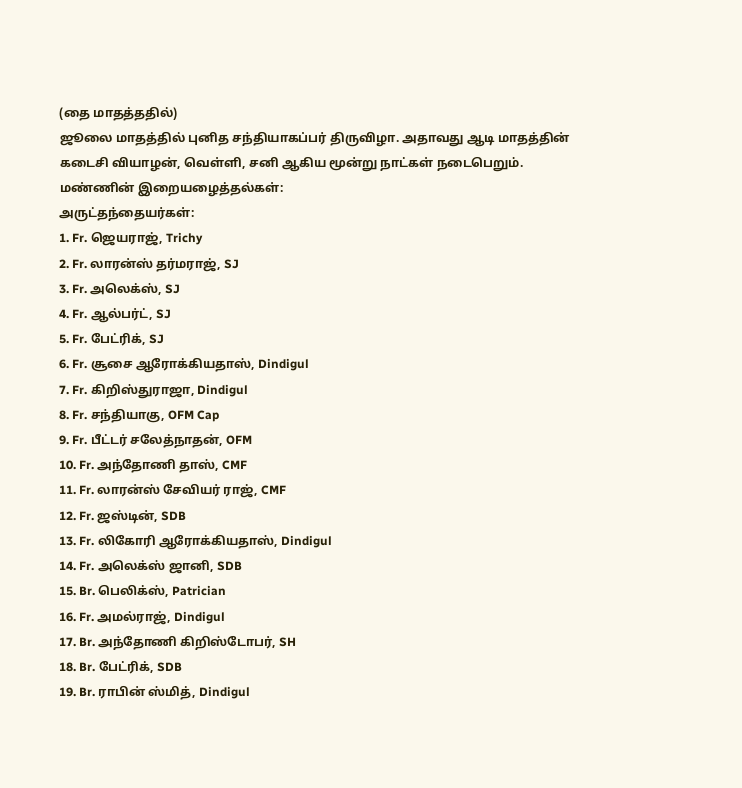(தை மாதத்ததில்)
ஜூலை மாதத்தில் புனித சந்தியாகப்பர் திருவிழா. அதாவது ஆடி மாதத்தின் கடைசி வியாழன், வெள்ளி, சனி ஆகிய மூன்று நாட்கள் நடைபெறும்.
மண்ணின் இறையழைத்தல்கள்:
அருட்தந்தையர்கள்:
1. Fr. ஜெயராஜ், Trichy
2. Fr. லாரன்ஸ் தர்மராஜ், SJ
3. Fr. அலெக்ஸ், SJ
4. Fr. ஆல்பர்ட், SJ
5. Fr. பேட்ரிக், SJ
6. Fr. சூசை ஆரோக்கியதாஸ், Dindigul
7. Fr. கிறிஸ்துராஜா, Dindigul
8. Fr. சந்தியாகு, OFM Cap
9. Fr. பீட்டர் சலேத்நாதன், OFM
10. Fr. அந்தோணி தாஸ், CMF
11. Fr. லாரன்ஸ் சேவியர் ராஜ், CMF
12. Fr. ஜஸ்டின், SDB
13. Fr. லிகோரி ஆரோக்கியதாஸ், Dindigul
14. Fr. அலெக்ஸ் ஜானி, SDB
15. Br. பெலிக்ஸ், Patrician
16. Fr. அமல்ராஜ், Dindigul
17. Br. அந்தோணி கிறிஸ்டோபர், SH
18. Br. பேட்ரிக், SDB
19. Br. ராபின் ஸ்மித், Dindigul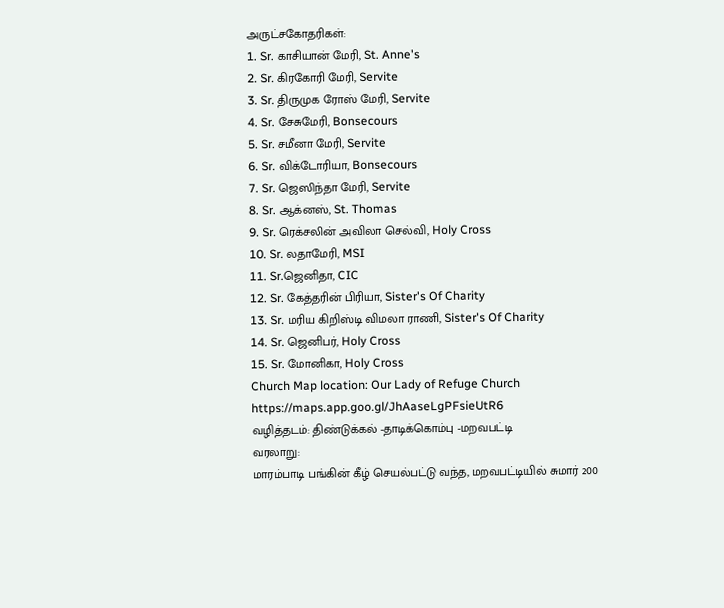அருட்சகோதரிகள்:
1. Sr. காசியான் மேரி, St. Anne's
2. Sr. கிரகோரி மேரி, Servite
3. Sr. திருமுக ரோஸ் மேரி, Servite
4. Sr. சேசுமேரி, Bonsecours
5. Sr. சமீனா மேரி, Servite
6. Sr. விக்டோரியா, Bonsecours
7. Sr. ஜெஸிந்தா மேரி, Servite
8. Sr. ஆக்னஸ், St. Thomas
9. Sr. ரெக்சலின் அவிலா செல்வி, Holy Cross
10. Sr. லதாமேரி, MSI
11. Sr.ஜெனிதா, CIC
12. Sr. கேத்தரின் பிரியா, Sister's Of Charity
13. Sr. மரிய கிறிஸ்டி விமலா ராணி, Sister's Of Charity
14. Sr. ஜெனிபர், Holy Cross
15. Sr. மோனிகா, Holy Cross
Church Map location: Our Lady of Refuge Church
https://maps.app.goo.gl/JhAaseLgPFsieUtR6
வழித்தடம்: திண்டுக்கல் -தாடிக்கொம்பு -மறவபட்டி
வரலாறு:
மாரம்பாடி பங்கின் கீழ் செயல்பட்டு வந்த, மறவபட்டியில் சுமார் 200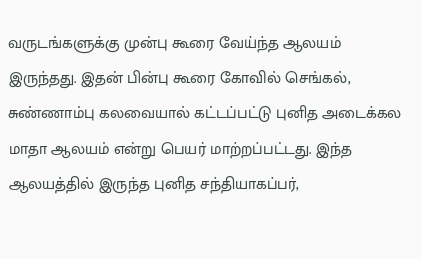வருடங்களுக்கு முன்பு கூரை வேய்ந்த ஆலயம் இருந்தது. இதன் பின்பு கூரை கோவில் செங்கல், சுண்ணாம்பு கலவையால் கட்டப்பட்டு புனித அடைக்கல மாதா ஆலயம் என்று பெயர் மாற்றப்பட்டது. இந்த ஆலயத்தில் இருந்த புனித சந்தியாகப்பர்,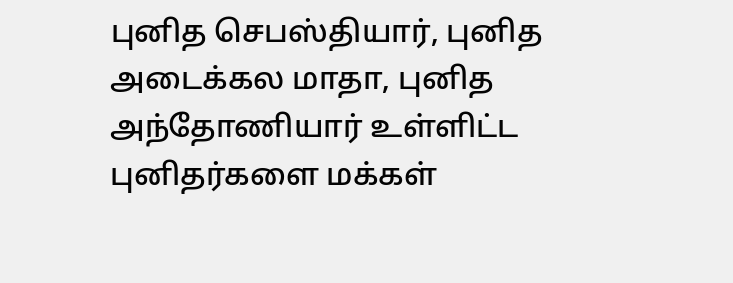புனித செபஸ்தியார், புனித அடைக்கல மாதா, புனித அந்தோணியார் உள்ளிட்ட புனிதர்களை மக்கள்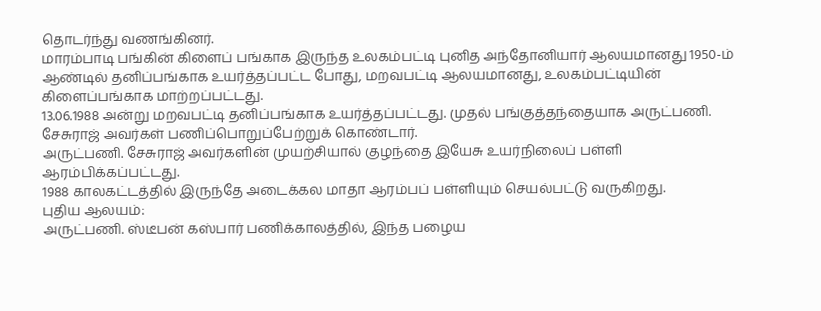தொடர்ந்து வணங்கினர்.
மாரம்பாடி பங்கின் கிளைப் பங்காக இருந்த உலகம்பட்டி புனித அந்தோனியார் ஆலயமானது 1950-ம் ஆண்டில் தனிப்பங்காக உயர்த்தப்பட்ட போது, மறவபட்டி ஆலயமானது, உலகம்பட்டியின் கிளைப்பங்காக மாற்றப்பட்டது.
13.06.1988 அன்று மறவபட்டி தனிப்பங்காக உயர்த்தப்பட்டது. முதல் பங்குத்தந்தையாக அருட்பணி. சேசுராஜ் அவர்கள் பணிப்பொறுப்பேற்றுக் கொண்டார்.
அருட்பணி. சேசுராஜ் அவர்களின் முயற்சியால் குழந்தை இயேசு உயர்நிலைப் பள்ளி ஆரம்பிக்கப்பட்டது.
1988 காலகட்டத்தில் இருந்தே அடைக்கல மாதா ஆரம்பப் பள்ளியும் செயல்பட்டு வருகிறது.
புதிய ஆலயம்:
அருட்பணி. ஸ்டீபன் கஸ்பார் பணிக்காலத்தில், இந்த பழைய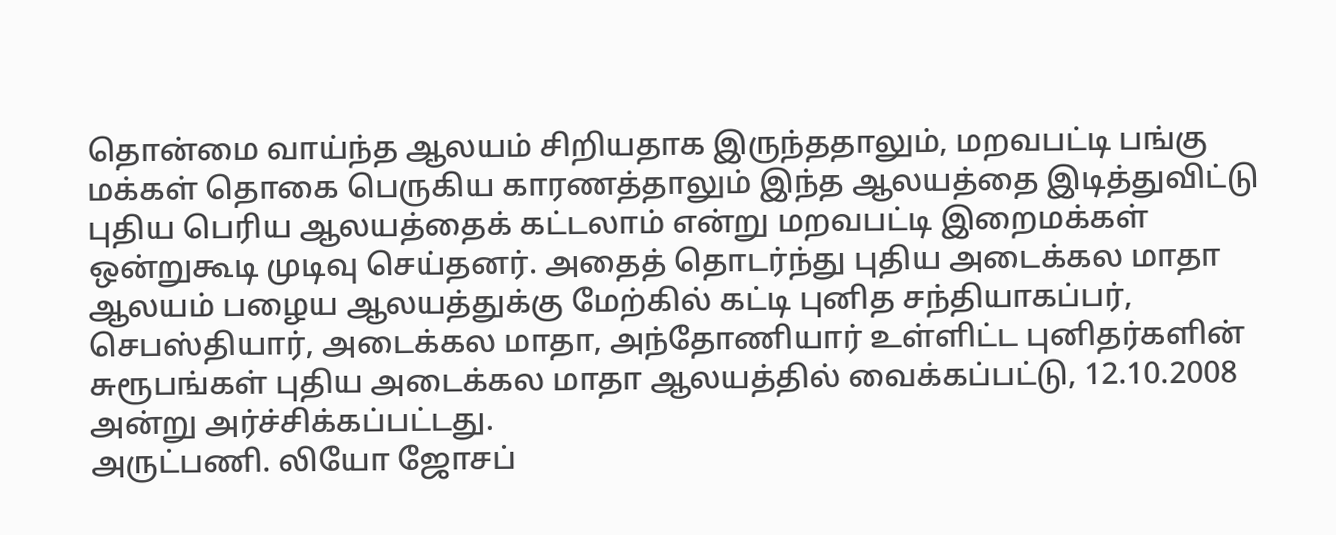தொன்மை வாய்ந்த ஆலயம் சிறியதாக இருந்ததாலும், மறவபட்டி பங்கு மக்கள் தொகை பெருகிய காரணத்தாலும் இந்த ஆலயத்தை இடித்துவிட்டு புதிய பெரிய ஆலயத்தைக் கட்டலாம் என்று மறவபட்டி இறைமக்கள் ஒன்றுகூடி முடிவு செய்தனர். அதைத் தொடர்ந்து புதிய அடைக்கல மாதா ஆலயம் பழைய ஆலயத்துக்கு மேற்கில் கட்டி புனித சந்தியாகப்பர், செபஸ்தியார், அடைக்கல மாதா, அந்தோணியார் உள்ளிட்ட புனிதர்களின் சுரூபங்கள் புதிய அடைக்கல மாதா ஆலயத்தில் வைக்கப்பட்டு, 12.10.2008 அன்று அர்ச்சிக்கப்பட்டது.
அருட்பணி. லியோ ஜோசப்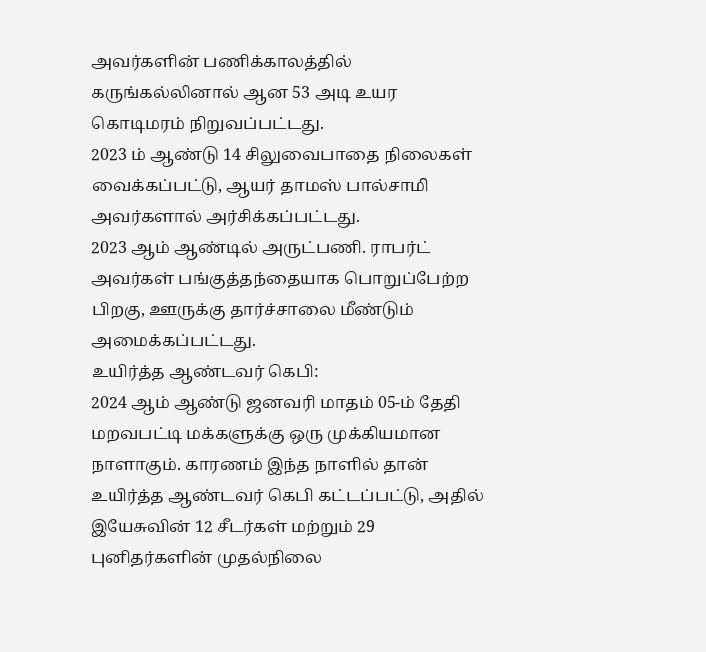அவர்களின் பணிக்காலத்தில் கருங்கல்லினால் ஆன 53 அடி உயர கொடிமரம் நிறுவப்பட்டது.
2023 ம் ஆண்டு 14 சிலுவைபாதை நிலைகள் வைக்கப்பட்டு, ஆயர் தாமஸ் பால்சாமி அவர்களால் அர்சிக்கப்பட்டது.
2023 ஆம் ஆண்டில் அருட்பணி. ராபர்ட் அவர்கள் பங்குத்தந்தையாக பொறுப்பேற்ற பிறகு, ஊருக்கு தார்ச்சாலை மீண்டும் அமைக்கப்பட்டது.
உயிர்த்த ஆண்டவர் கெபி:
2024 ஆம் ஆண்டு ஜனவரி மாதம் 05-ம் தேதி மறவபட்டி மக்களுக்கு ஒரு முக்கியமான நாளாகும். காரணம் இந்த நாளில் தான் உயிர்த்த ஆண்டவர் கெபி கட்டப்பட்டு, அதில் இயேசுவின் 12 சீடர்கள் மற்றும் 29 புனிதர்களின் முதல்நிலை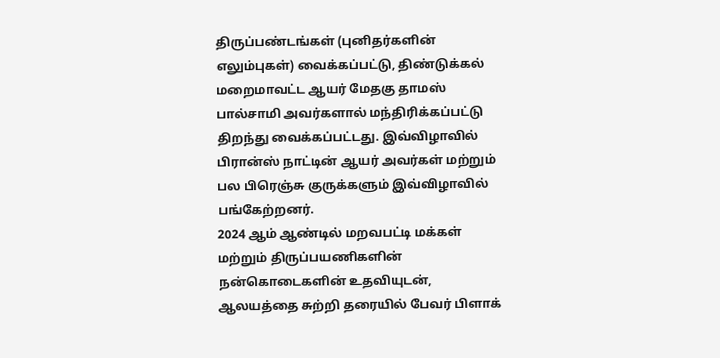திருப்பண்டங்கள் (புனிதர்களின் எலும்புகள்) வைக்கப்பட்டு, திண்டுக்கல் மறைமாவட்ட ஆயர் மேதகு தாமஸ் பால்சாமி அவர்களால் மந்திரிக்கப்பட்டு திறந்து வைக்கப்பட்டது. இவ்விழாவில் பிரான்ஸ் நாட்டின் ஆயர் அவர்கள் மற்றும் பல பிரெஞ்சு குருக்களும் இவ்விழாவில் பங்கேற்றனர்.
2024 ஆம் ஆண்டில் மறவபட்டி மக்கள் மற்றும் திருப்பயணிகளின் நன்கொடைகளின் உதவியுடன், ஆலயத்தை சுற்றி தரையில் பேவர் பிளாக்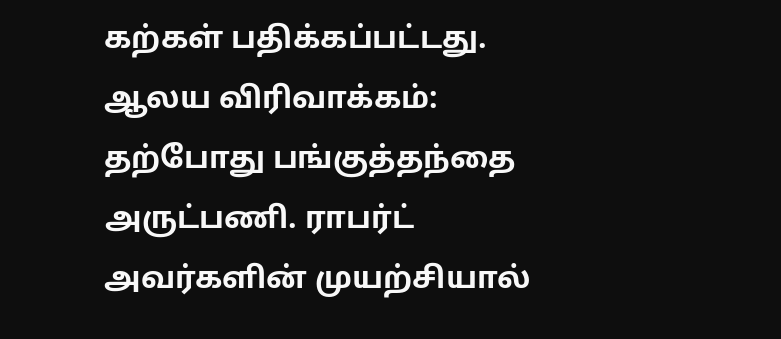கற்கள் பதிக்கப்பட்டது.
ஆலய விரிவாக்கம்:
தற்போது பங்குத்தந்தை அருட்பணி. ராபர்ட் அவர்களின் முயற்சியால்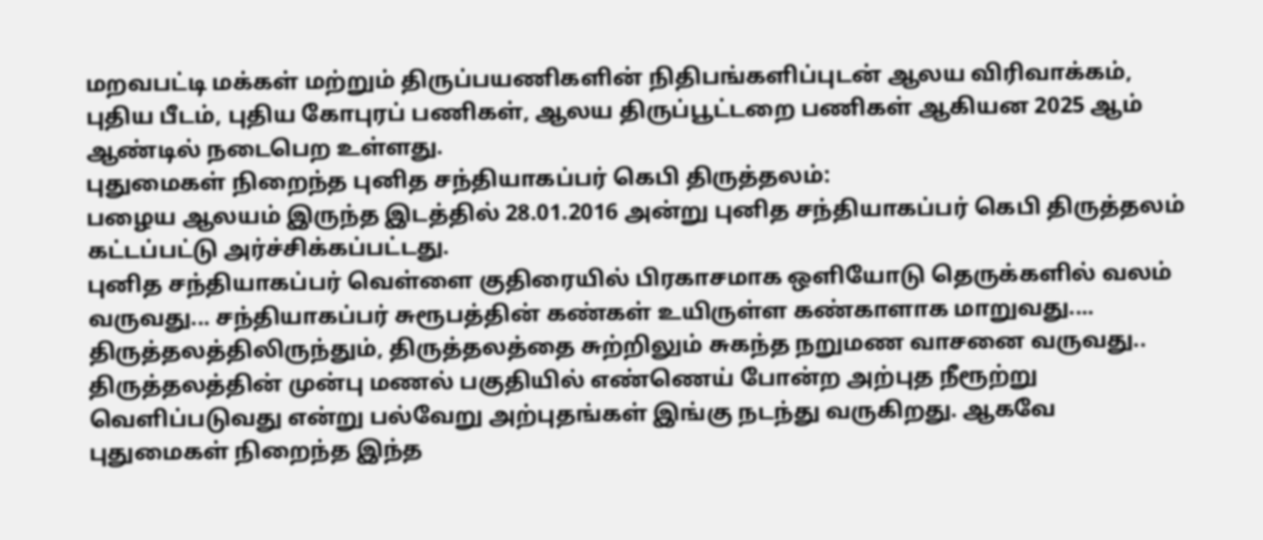மறவபட்டி மக்கள் மற்றும் திருப்பயணிகளின் நிதிபங்களிப்புடன் ஆலய விரிவாக்கம், புதிய பீடம், புதிய கோபுரப் பணிகள், ஆலய திருப்பூட்டறை பணிகள் ஆகியன 2025 ஆம் ஆண்டில் நடைபெற உள்ளது.
புதுமைகள் நிறைந்த புனித சந்தியாகப்பர் கெபி திருத்தலம்:
பழைய ஆலயம் இருந்த இடத்தில் 28.01.2016 அன்று புனித சந்தியாகப்பர் கெபி திருத்தலம் கட்டப்பட்டு அர்ச்சிக்கப்பட்டது.
புனித சந்தியாகப்பர் வெள்ளை குதிரையில் பிரகாசமாக ஒளியோடு தெருக்களில் வலம் வருவது... சந்தியாகப்பர் சுரூபத்தின் கண்கள் உயிருள்ள கண்காளாக மாறுவது.... திருத்தலத்திலிருந்தும், திருத்தலத்தை சுற்றிலும் சுகந்த நறுமண வாசனை வருவது.. திருத்தலத்தின் முன்பு மணல் பகுதியில் எண்ணெய் போன்ற அற்புத நீரூற்று வெளிப்படுவது என்று பல்வேறு அற்புதங்கள் இங்கு நடந்து வருகிறது. ஆகவே புதுமைகள் நிறைந்த இந்த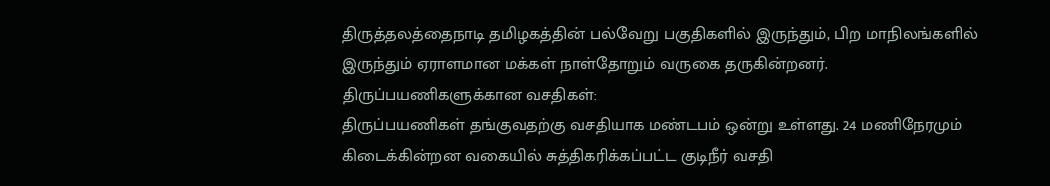திருத்தலத்தைநாடி தமிழகத்தின் பல்வேறு பகுதிகளில் இருந்தும், பிற மாநிலங்களில் இருந்தும் ஏராளமான மக்கள் நாள்தோறும் வருகை தருகின்றனர்.
திருப்பயணிகளுக்கான வசதிகள்:
திருப்பயணிகள் தங்குவதற்கு வசதியாக மண்டபம் ஒன்று உள்ளது. 24 மணிநேரமும் கிடைக்கின்றன வகையில் சுத்திகரிக்கப்பட்ட குடிநீர் வசதி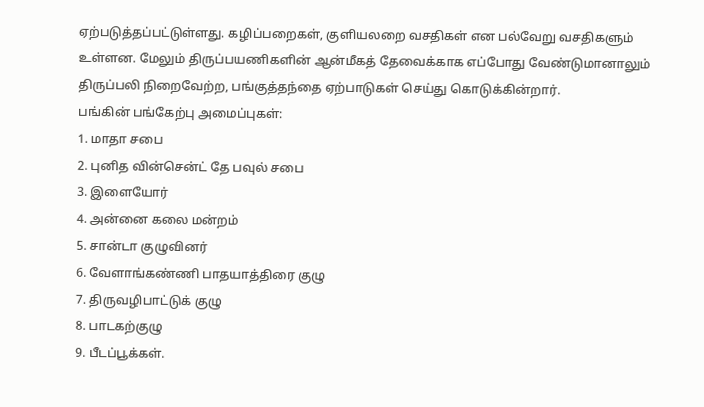ஏற்படுத்தப்பட்டுள்ளது. கழிப்பறைகள், குளியலறை வசதிகள் என பல்வேறு வசதிகளும் உள்ளன. மேலும் திருப்பயணிகளின் ஆன்மீகத் தேவைக்காக எப்போது வேண்டுமானாலும் திருப்பலி நிறைவேற்ற, பங்குத்தந்தை ஏற்பாடுகள் செய்து கொடுக்கின்றார்.
பங்கின் பங்கேற்பு அமைப்புகள்:
1. மாதா சபை
2. புனித வின்சென்ட் தே பவுல் சபை
3. இளையோர்
4. அன்னை கலை மன்றம்
5. சான்டா குழுவினர்
6. வேளாங்கண்ணி பாதயாத்திரை குழு
7. திருவழிபாட்டுக் குழு
8. பாடகற்குழு
9. பீடப்பூக்கள்.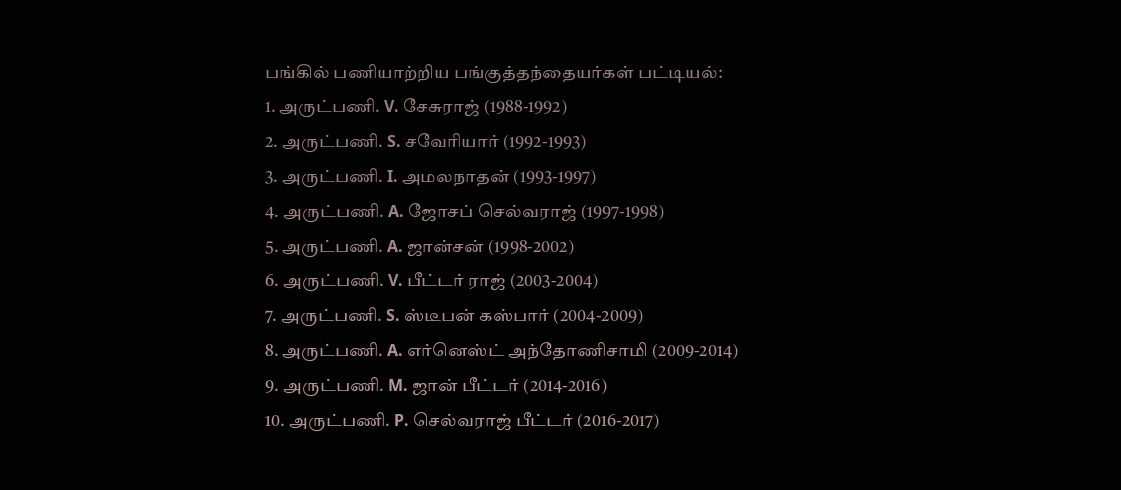பங்கில் பணியாற்றிய பங்குத்தந்தையர்கள் பட்டியல்:
1. அருட்பணி. V. சேசுராஜ் (1988-1992)
2. அருட்பணி. S. சவேரியார் (1992-1993)
3. அருட்பணி. I. அமலநாதன் (1993-1997)
4. அருட்பணி. A. ஜோசப் செல்வராஜ் (1997-1998)
5. அருட்பணி. A. ஜான்சன் (1998-2002)
6. அருட்பணி. V. பீட்டர் ராஜ் (2003-2004)
7. அருட்பணி. S. ஸ்டீபன் கஸ்பார் (2004-2009)
8. அருட்பணி. A. எர்னெஸ்ட் அந்தோணிசாமி (2009-2014)
9. அருட்பணி. M. ஜான் பீட்டர் (2014-2016)
10. அருட்பணி. P. செல்வராஜ் பீட்டர் (2016-2017)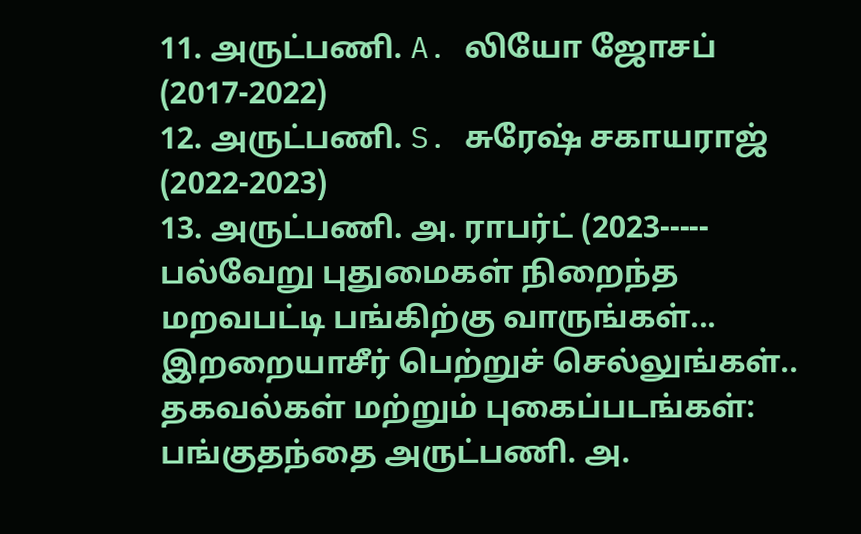11. அருட்பணி. A. லியோ ஜோசப் (2017-2022)
12. அருட்பணி. S. சுரேஷ் சகாயராஜ் (2022-2023)
13. அருட்பணி. அ. ராபர்ட் (2023-----
பல்வேறு புதுமைகள் நிறைந்த மறவபட்டி பங்கிற்கு வாருங்கள்... இறறையாசீர் பெற்றுச் செல்லுங்கள்..
தகவல்கள் மற்றும் புகைப்படங்கள்: பங்குதந்தை அருட்பணி. அ.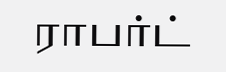ராபர்ட்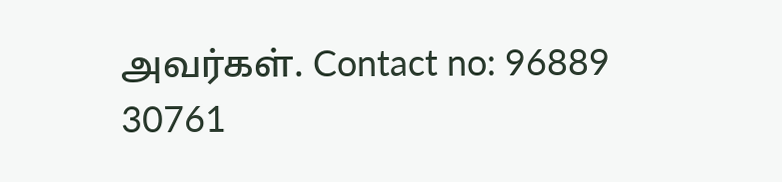அவர்கள். Contact no: 96889 30761